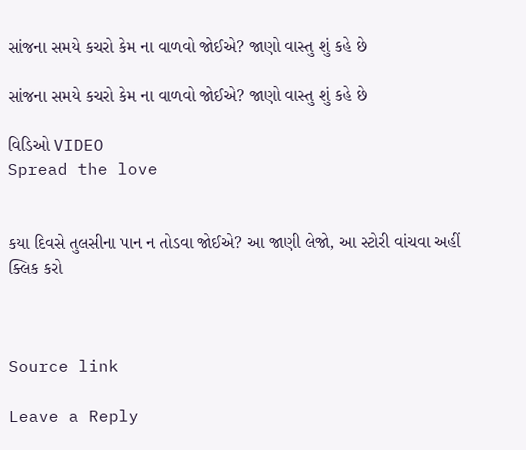સાંજના સમયે કચરો કેમ ના વાળવો જોઈએ? જાણો વાસ્તુ શું કહે છે

સાંજના સમયે કચરો કેમ ના વાળવો જોઈએ? જાણો વાસ્તુ શું કહે છે

વિડિઓ VIDEO
Spread the love


કયા દિવસે તુલસીના પાન ન તોડવા જોઈએ? આ જાણી લેજો, આ સ્ટોરી વાંચવા અહીં ક્લિક કરો



Source link

Leave a Reply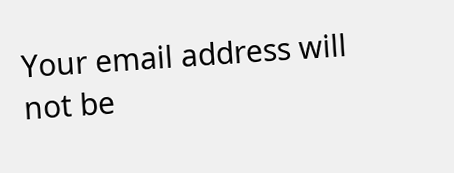Your email address will not be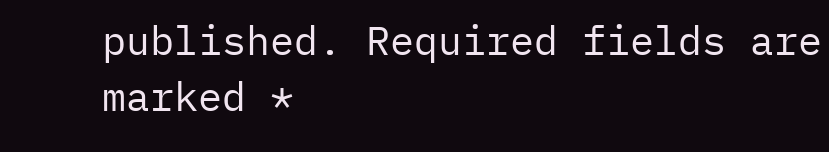published. Required fields are marked *